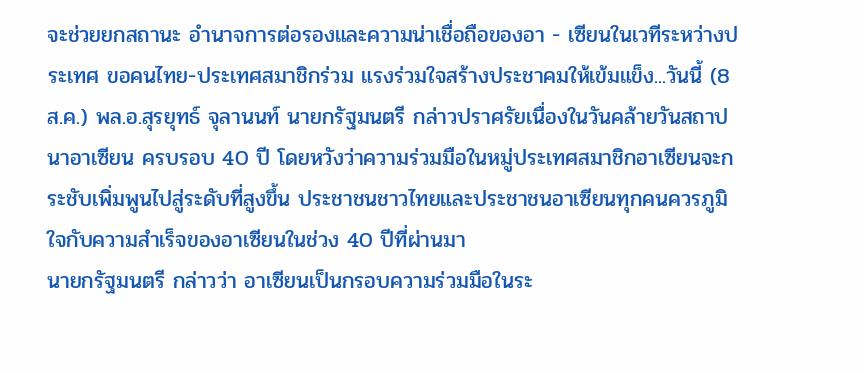จะช่วยยกสถานะ อำนาจการต่อรองและความน่าเชื่อถือของอา - เซียนในเวทีระหว่างประเทศ ขอคนไทย-ประเทศสมาชิกร่วม แรงร่วมใจสร้างประชาคมให้เข้มแข็ง...วันนี้ (8 ส.ค.) พล.อ.สุรยุทธ์ จุลานนท์ นายกรัฐมนตรี กล่าวปราศรัยเนื่องในวันคล้ายวันสถาปนาอาเซียน ครบรอบ 40 ปี โดยหวังว่าความร่วมมือในหมู่ประเทศสมาชิกอาเซียนจะกระชับเพิ่มพูนไปสู่ระดับที่สูงขึ้น ประชาชนชาวไทยและประชาชนอาเซียนทุกคนควรภูมิใจกับความสำเร็จของอาเซียนในช่วง 40 ปีที่ผ่านมา
นายกรัฐมนตรี กล่าวว่า อาเซียนเป็นกรอบความร่วมมือในระ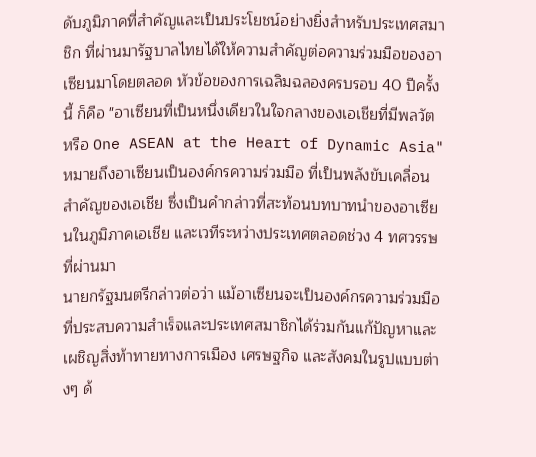ดับภูมิภาคที่สำคัญและเป็นประโยชน์อย่างยิ่งสำหรับประเทศสมาชิก ที่ผ่านมารัฐบาลไทยได้ให้ความสำคัญต่อความร่วมมือของอาเซียนมาโดยตลอด หัวข้อของการเฉลิมฉลองครบรอบ 40 ปีครั้งนี้ ก็คือ "อาเซียนที่เป็นหนึ่งเดียวในใจกลางของเอเชียที่มีพลวัต หรือ One ASEAN at the Heart of Dynamic Asia" หมายถึงอาเซียนเป็นองค์กรความร่วมมือ ที่เป็นพลังขับเคลื่อนสำคัญของเอเชีย ซึ่งเป็นคำกล่าวที่สะท้อนบทบาทนำของอาเซียนในภูมิภาคเอเชีย และเวทีระหว่างประเทศตลอดช่วง 4 ทศวรรษที่ผ่านมา
นายกรัฐมนตรีกล่าวต่อว่า แม้อาเซียนจะเป็นองค์กรความร่วมมือที่ประสบความสำเร็จและประเทศสมาชิกได้ร่วมกันแก้ปัญหาและเผชิญสิ่งท้าทายทางการเมือง เศรษฐกิจ และสังคมในรูปแบบต่างๆ ด้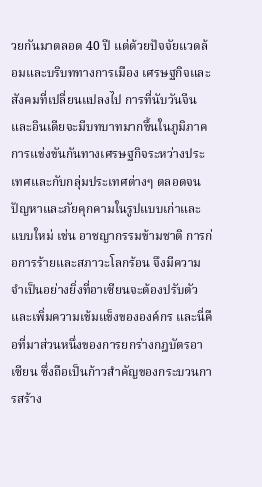วยกันมาตลอด 40 ปี แต่ด้วยปัจจัยแวดล้อมและบริบททางการเมือง เศรษฐกิจและสังคมที่เปลี่ยนแปลงไป การที่นับวันจีนและอินเดียจะมีบทบาทมากขึ้นในภูมิภาค การแข่งขันกันทางเศรษฐกิจระหว่างประเทศและกับกลุ่มประเทศต่างๆ ตลอดจนปัญหาและภัยคุกคามในรูปแบบเก่าและแบบใหม่ เช่น อาชญากรรมข้ามชาติ การก่อการร้ายและสภาวะโลกร้อน จึงมีความจำเป็นอย่างยิ่งที่อาเซียนจะต้องปรับตัวและเพิ่มความเข้มแข็งขององค์กร และนี่คือที่มาส่วนหนึ่งของการยกร่างกฎบัตรอาเซียน ซึ่งถือเป็นก้าวสำคัญของกระบวนการสร้าง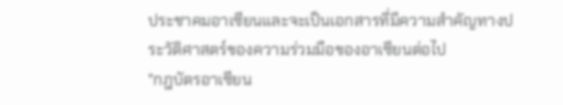ประชาคมอาเซียนและจะเป็นเอกสารที่มีความสำคัญทางประวัติศาสตร์ของความร่วมมือของอาเซียนต่อไป
"กฎบัตรอาเซียน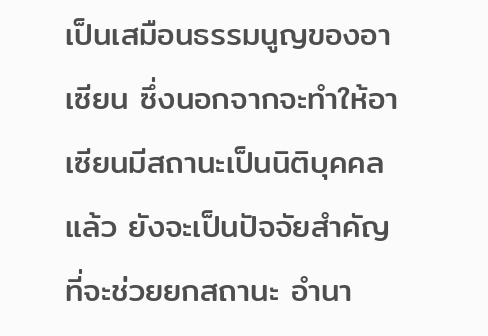เป็นเสมือนธรรมนูญของอาเซียน ซึ่งนอกจากจะทำให้อาเซียนมีสถานะเป็นนิติบุคคลแล้ว ยังจะเป็นปัจจัยสำคัญที่จะช่วยยกสถานะ อำนา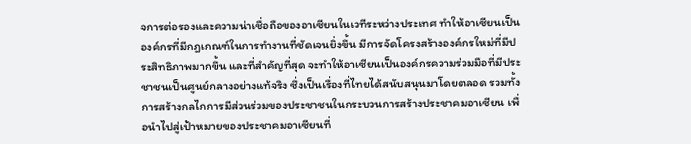จการต่อรองและความน่าเชื่อถือของอาเซียนในเวทีระหว่างประเทศ ทำให้อาเซียนเป็นองค์กรที่มีกฎเกณฑ์ในการทำงานที่ชัดเจนยิ่งขึ้น มีการจัดโครงสร้างองค์กรใหม่ที่มีประสิทธิภาพมากขึ้น และที่สำคัญที่สุด จะทำให้อาเซียนเป็นองค์กรความร่วมมือที่มีประชาชนเป็นศูนย์กลางอย่างแท้จริง ซึ่งเป็นเรื่องที่ไทยได้สนับสนุนมาโดยตลอด รวมทั้งการสร้างกลไกการมีส่วนร่วมของประชาชนในกระบวนการสร้างประชาคมอาเซียน เพื่อนำไปสู่เป้าหมายของประชาคมอาเซียนที่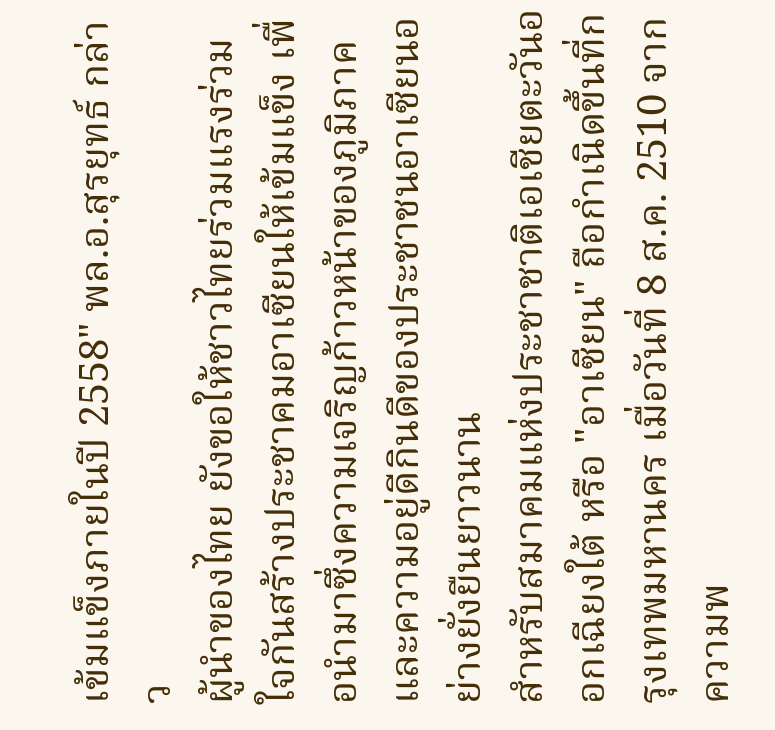เข้มแข็งภายในปี 2558" พล.อ.สุรยุทธ์ กล่าว
ผู้นำของไทย ยังขอให้ชาวไทยร่วมแรงร่วมใจกันสร้างประชาคมอาเซียนให้เข้มแข็ง เพื่อนำมาซึ่งความเจริญก้าวหน้าของภูมิภาคและความอยู่ดีกินดีของประชาชนอาเซียนอย่างยั่งยืนยาวนาน
สำหรับสมาคมแห่งประชาชาติเอเชียตะวันออกเฉียงใต้ หรือ "อาเซียน" ถือกำเนิดขึ้นที่กรุงเทพมหานคร เมื่อวันที่ 8 ส.ค. 2510 จากความพ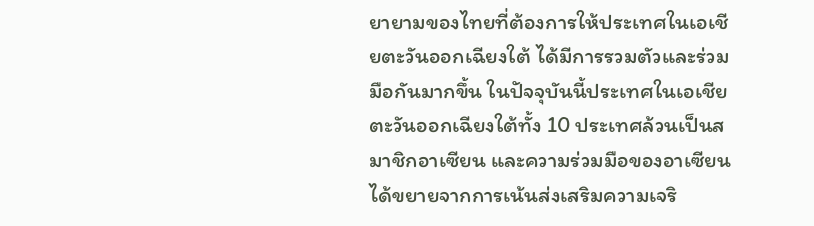ยายามของไทยที่ต้องการให้ประเทศในเอเชียตะวันออกเฉียงใต้ ได้มีการรวมตัวและร่วมมือกันมากขึ้น ในปัจจุบันนี้ประเทศในเอเชียตะวันออกเฉียงใต้ทั้ง 10 ประเทศล้วนเป็นสมาชิกอาเซียน และความร่วมมือของอาเซียนได้ขยายจากการเน้นส่งเสริมความเจริ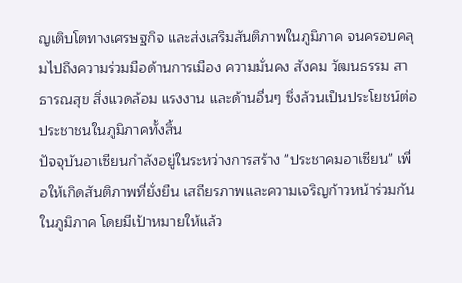ญเติบโตทางเศรษฐกิจ และส่งเสริมสันติภาพในภูมิภาค จนครอบคลุมไปถึงความร่วมมือด้านการเมือง ความมั่นคง สังคม วัฒนธรรม สาธารณสุข สิ่งแวดล้อม แรงงาน และด้านอื่นๆ ซึ่งล้วนเป็นประโยชน์ต่อประชาชนในภูมิภาคทั้งสิ้น
ปัจจุบันอาเซียนกำลังอยู่ในระหว่างการสร้าง "ประชาคมอาเซียน" เพื่อให้เกิดสันติภาพที่ยั่งยืน เสถียรภาพและความเจริญก้าวหน้าร่วมกันในภูมิภาค โดยมีเป้าหมายให้แล้ว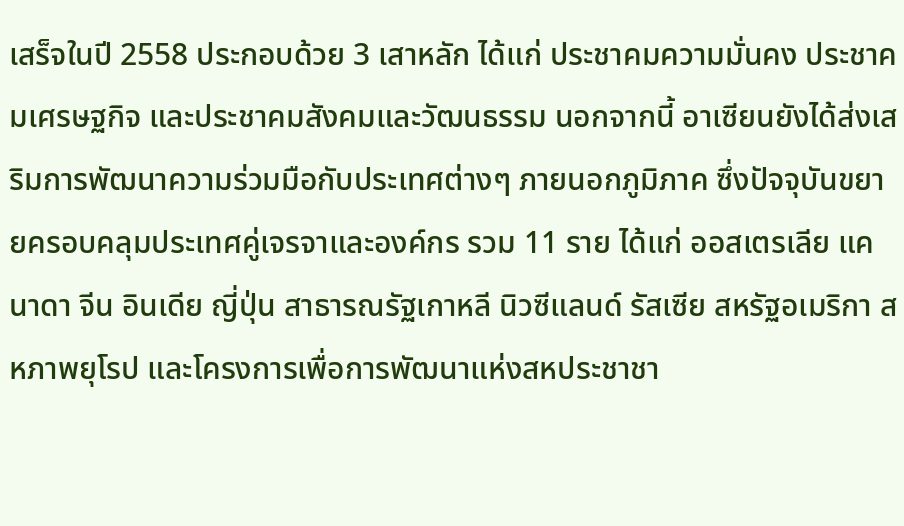เสร็จในปี 2558 ประกอบด้วย 3 เสาหลัก ได้แก่ ประชาคมความมั่นคง ประชาคมเศรษฐกิจ และประชาคมสังคมและวัฒนธรรม นอกจากนี้ อาเซียนยังได้ส่งเสริมการพัฒนาความร่วมมือกับประเทศต่างๆ ภายนอกภูมิภาค ซึ่งปัจจุบันขยายครอบคลุมประเทศคู่เจรจาและองค์กร รวม 11 ราย ได้แก่ ออสเตรเลีย แคนาดา จีน อินเดีย ญี่ปุ่น สาธารณรัฐเกาหลี นิวซีแลนด์ รัสเซีย สหรัฐอเมริกา สหภาพยุโรป และโครงการเพื่อการพัฒนาแห่งสหประชาชา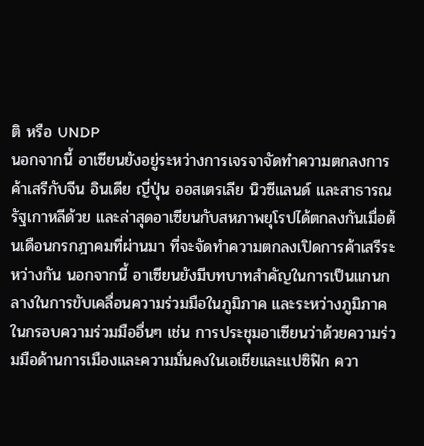ติ หรือ UNDP
นอกจากนี้ อาเซียนยังอยู่ระหว่างการเจรจาจัดทำความตกลงการค้าเสรีกับจีน อินเดีย ญี่ปุ่น ออสเตรเลีย นิวซีแลนด์ และสาธารณรัฐเกาหลีด้วย และล่าสุดอาเซียนกับสหภาพยุโรปได้ตกลงกันเมื่อต้นเดือนกรกฎาคมที่ผ่านมา ที่จะจัดทำความตกลงเปิดการค้าเสรีระหว่างกัน นอกจากนี้ อาเซียนยังมีบทบาทสำคัญในการเป็นแกนกลางในการขับเคลื่อนความร่วมมือในภูมิภาค และระหว่างภูมิภาคในกรอบความร่วมมืออื่นๆ เช่น การประชุมอาเซียนว่าด้วยความร่วมมือด้านการเมืองและความมั่นคงในเอเชียและแปซิฟิก ควา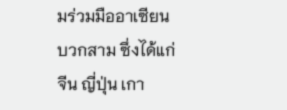มร่วมมืออาเซียนบวกสาม ซึ่งได้แก่ จีน ญี่ปุ่น เกา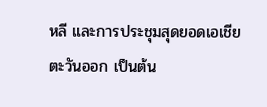หลี และการประชุมสุดยอดเอเชียตะวันออก เป็นต้น